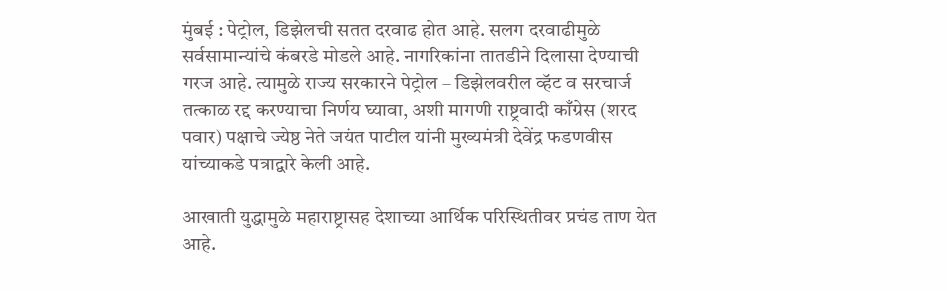मुंबई : पेट्रोल, डिझेलची सतत दरवाढ होत आहे. सलग दरवाढीमुळे सर्वसामान्यांचे कंबरडे मोडले आहे. नागरिकांना तातडीने दिलासा देण्याची गरज आहे. त्यामुळे राज्य सरकारने पेट्रोल – डिझेलवरील व्हॅट व सरचार्ज तत्काळ रद्द करण्याचा निर्णय घ्यावा, अशी मागणी राष्ट्रवादी काँग्रेस (शरद पवार) पक्षाचे ज्येष्ठ नेते जयंत पाटील यांनी मुख्यमंत्री देवेंद्र फडणवीस यांच्याकडे पत्राद्वारे केली आहे.

आखाती युद्धामुळे महाराष्ट्रासह देशाच्या आर्थिक परिस्थितीवर प्रचंड ताण येत आहे.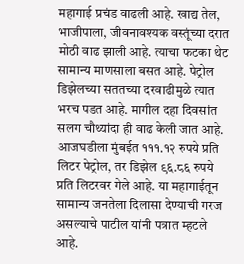महागाई प्रचंड वाढली आहे. खाद्य तेल, भाजीपाला, जीवनावश्यक वस्तूंच्या दरात मोठी वाढ झाली आहे. त्याचा फटका थेट सामान्य माणसाला बसत आहे. पेट्रोल डिझेलच्या सततच्या दरवाढीमुळे त्यात भरच पडत आहे. मागील दहा दिवसांत सलग चौथ्यांदा ही वाढ केली जात आहे. आजघडीला मुंबईत १११.१२ रुपये प्रति लिटर पेट्रोल, तर डिझेल ९६.८६ रुपये प्रति लिटरवर गेले आहे. या महागाईतून सामान्य जनतेला दिलासा देण्याची गरज असल्याचे पाटील यांनी पत्रात म्हटले आहे.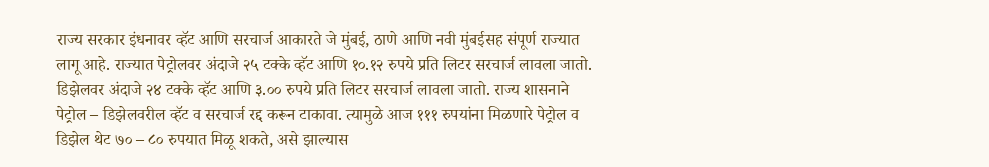राज्य सरकार इंधनावर व्हॅट आणि सरचार्ज आकारते जे मुंबई, ठाणे आणि नवी मुंबईसह संपूर्ण राज्यात लागू आहे. राज्यात पेट्रोलवर अंदाजे २५ टक्के व्हॅट आणि १०.१२ रुपये प्रति लिटर सरचार्ज लावला जातो. डिझेलवर अंदाजे २४ टक्के व्हॅट आणि ३.०० रुपये प्रति लिटर सरचार्ज लावला जातो. राज्य शासनाने पेट्रोल – डिझेलवरील व्हॅट व सरचार्ज रद्द करून टाकावा. त्यामुळे आज १११ रुपयांना मिळणारे पेट्रोल व डिझेल थेट ७० – ८० रुपयात मिळू शकते, असे झाल्यास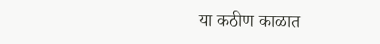या कठीण काळात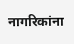नागरिकांना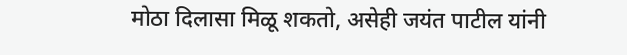मोठा दिलासा मिळू शकतो, असेही जयंत पाटील यांनी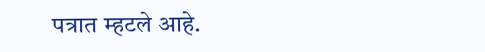पत्रात म्हटले आहे.